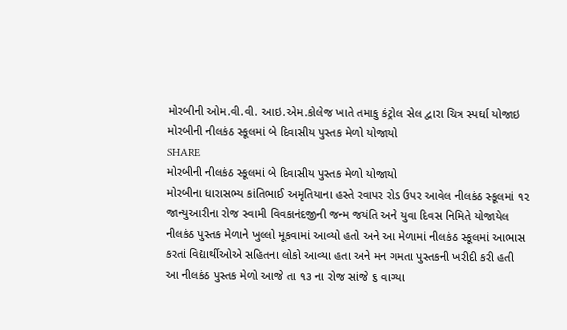મોરબીની ઓમ.વી.વી. આઇ.એમ.કોલેજ ખાતે તમાકુ કંટ્રોલ સેલ દ્વારા ચિત્ર સ્પર્ઘા યોજાઇ
મોરબીની નીલકંઠ સ્કૂલમાં બે દિવાસીય પુસ્તક મેળો યોજાયો
SHARE
મોરબીની નીલકંઠ સ્કૂલમાં બે દિવાસીય પુસ્તક મેળો યોજાયો
મોરબીના ધારાસભ્ય કાંતિભાઈ અમૃતિયાના હસ્તે રવાપર રોડ ઉપર આવેલ નીલકંઠ સ્કૂલમાં ૧૨ જાન્યુઆરીના રોજ સ્વામી વિવકાનંદજીની જન્મ જયંતિ અને યુવા દિવસ નિમિતે યોજાયેલ નીલકંઠ પુસ્તક મેળાને ખુલ્લો મૂકવામાં આવ્યો હતો અને આ મેળામાં નીલકંઠ સ્કૂલમાં આભાસ કરતાં વિદ્યાર્થીઓએ સહિતના લોકો આવ્યા હતા અને મન ગમતા પુસ્તકની ખરીદી કરી હતી આ નીલકંઠ પુસ્તક મેળો આજે તા ૧૩ ના રોજ સાંજે ૬ વાગ્યા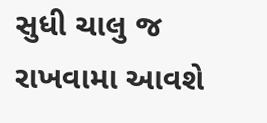સુધી ચાલુ જ રાખવામા આવશે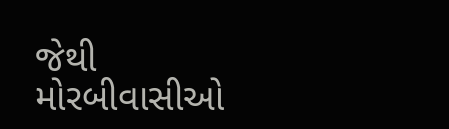જેથી મોરબીવાસીઓ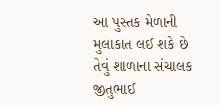આ પુસ્તક મેળાની મુલાકાત લઈ શકે છે તેવું શાળાના સંચાલક જીતુભાઈ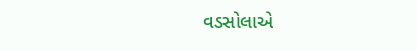વડસોલાએ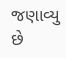જણાવ્યુ છે